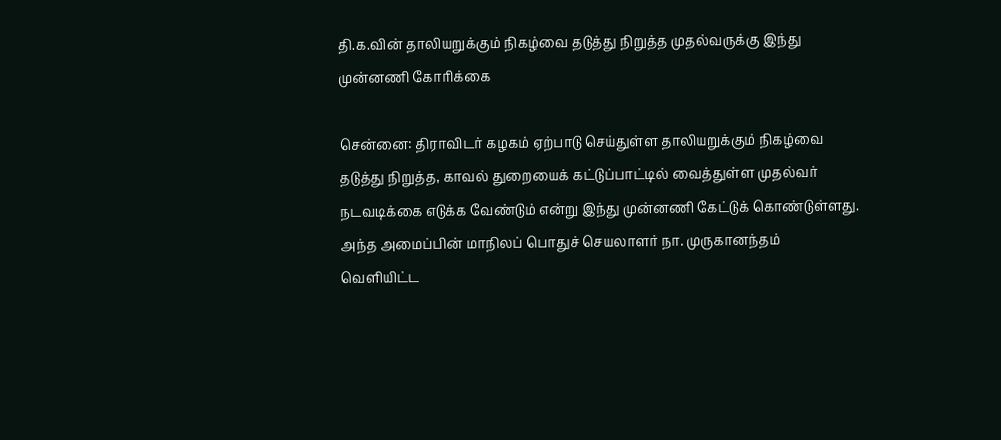தி.க.வின் தாலியறுக்கும் நிகழ்வை தடுத்து நிறுத்த முதல்வருக்கு இந்து முன்னணி கோரிக்கை

சென்னை: திராவிடர் கழகம் ஏற்பாடு செய்துள்ள தாலியறுக்கும் நிகழ்வை தடுத்து நிறுத்த, காவல் துறையைக் கட்டுப்பாட்டில் வைத்துள்ள முதல்வர் நடவடிக்கை எடுக்க வேண்டும் என்று இந்து முன்னணி கேட்டுக் கொண்டுள்ளது. அந்த அமைப்பின் மாநிலப் பொதுச் செயலாளர் நா. முருகானந்தம் வெளியிட்ட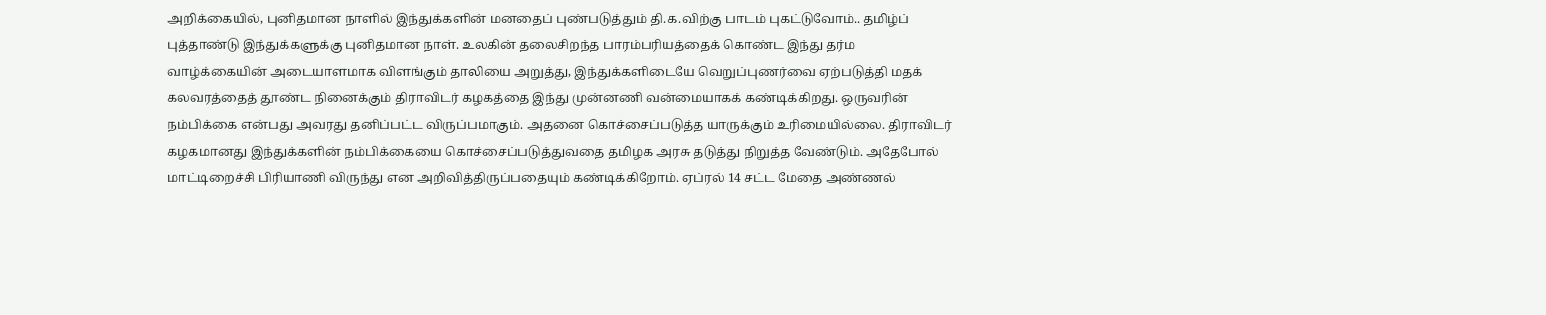அறிக்கையில், புனிதமான நாளில் இந்துக்களின் மனதைப் புண்படுத்தும் தி.க.விற்கு பாடம் புகட்டுவோம்.. தமிழ்ப் புத்தாண்டு இந்துக்களுக்கு புனிதமான நாள். உலகின் தலைசிறந்த பாரம்பரியத்தைக் கொண்ட இந்து தர்ம வாழ்க்கையின் அடையாளமாக விளங்கும் தாலியை அறுத்து, இந்துக்களிடையே வெறுப்புணர்வை ஏற்படுத்தி மதக் கலவரத்தைத் தூண்ட நினைக்கும் திராவிடர் கழகத்தை இந்து முன்னணி வன்மையாகக் கண்டிக்கிறது. ஒருவரின் நம்பிக்கை என்பது அவரது தனிப்பட்ட விருப்பமாகும். அதனை கொச்சைப்படுத்த யாருக்கும் உரிமையில்லை. திராவிடர் கழகமானது இந்துக்களின் நம்பிக்கையை கொச்சைப்படுத்துவதை தமிழக அரசு தடுத்து நிறுத்த வேண்டும். அதேபோல் மாட்டிறைச்சி பிரியாணி விருந்து என அறிவித்திருப்பதையும் கண்டிக்கிறோம். ஏப்ரல் 14 சட்ட மேதை அண்ணல்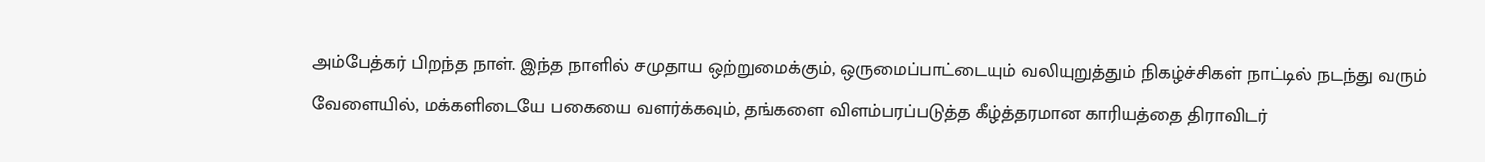அம்பேத்கர் பிறந்த நாள். இந்த நாளில் சமுதாய ஒற்றுமைக்கும், ஒருமைப்பாட்டையும் வலியுறுத்தும் நிகழ்ச்சிகள் நாட்டில் நடந்து வரும் வேளையில், மக்களிடையே பகையை வளர்க்கவும், தங்களை விளம்பரப்படுத்த கீழ்த்தரமான காரியத்தை திராவிடர்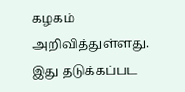கழகம் அறிவித்துள்ளது. இது தடுக்கப்பட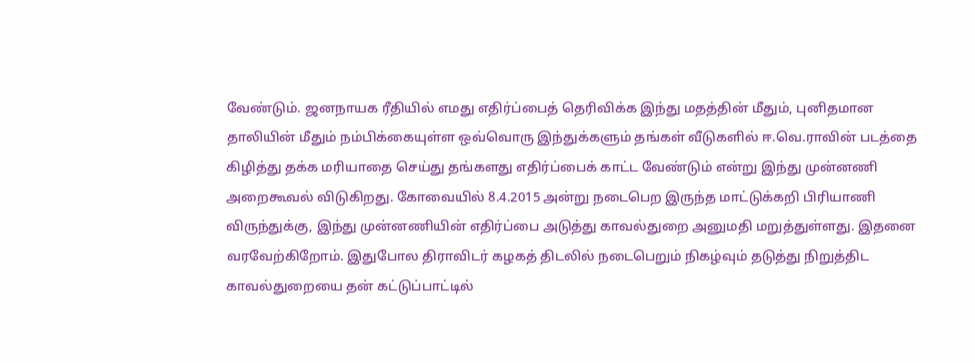வேண்டும். ஜனநாயக ரீதியில் எமது எதிர்ப்பைத் தெரிவிக்க இந்து மதத்தின் மீதும், புனிதமான தாலியின் மீதும் நம்பிக்கையுள்ள ஒவ்வொரு இந்துக்களும் தங்கள் வீடுகளில் ஈ.வெ.ராவின் படத்தை கிழித்து தக்க மரியாதை செய்து தங்களது எதிர்ப்பைக் காட்ட வேண்டும் என்று இந்து முன்னணி அறைகூவல் விடுகிறது. கோவையில் 8.4.2015 அன்று நடைபெற இருந்த மாட்டுக்கறி பிரியாணி விருந்துக்கு, இந்து முன்னணியின் எதிர்ப்பை அடுத்து காவல்துறை அனுமதி மறுத்துள்ளது. இதனை வரவேற்கிறோம். இதுபோல திராவிடர் கழகத் திடலில் நடைபெறும் நிகழ்வும் தடுத்து நிறுத்திட காவல்துறையை தன் கட்டுப்பாட்டில்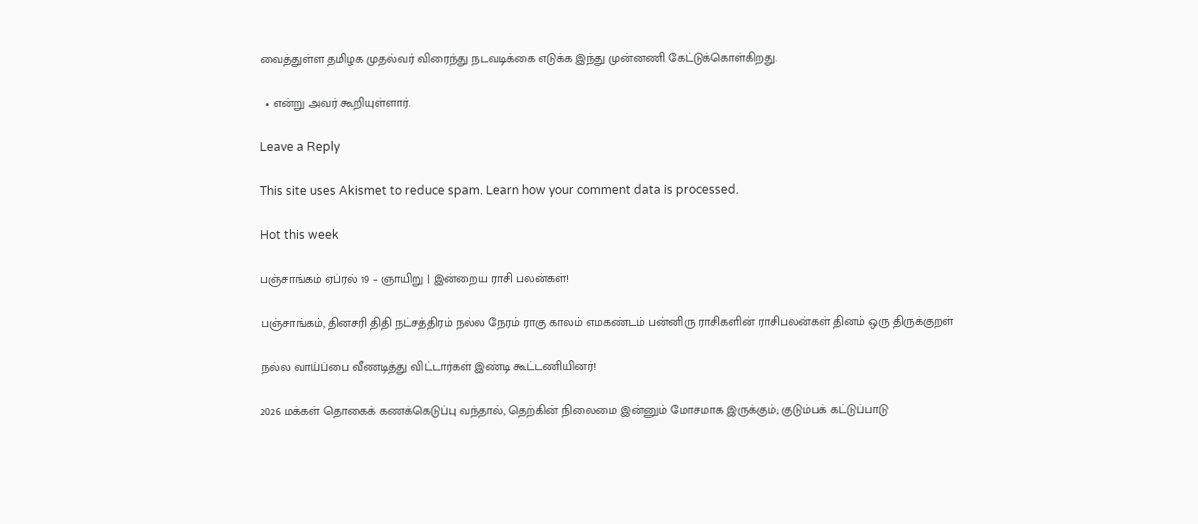வைத்துள்ள தமிழக முதல்வர் விரைந்து நடவடிக்கை எடுக்க இந்து முன்னணி கேட்டுக்கொள்கிறது.

  • என்று அவர் கூறியுள்ளார்.

Leave a Reply

This site uses Akismet to reduce spam. Learn how your comment data is processed.

Hot this week

பஞ்சாங்கம் ஏப்ரல் 19 – ஞாயிறு | இன்றைய ராசி பலன்கள்!

பஞ்சாங்கம், தினசரி திதி நட்சத்திரம் நல்ல நேரம் ராகு காலம் எமகண்டம் பன்னிரு ராசிகளின் ராசிபலன்கள் தினம் ஒரு திருக்குறள்

நல்ல வாய்ப்பை வீணடித்து விட்டார்கள் இண்டி கூட்டணியினர்!

2026 மக்கள் தொகைக் கணக்கெடுப்பு வந்தால், தெற்கின் நிலைமை இன்னும் மோசமாக இருக்கும்; குடும்பக் கட்டுப்பாடு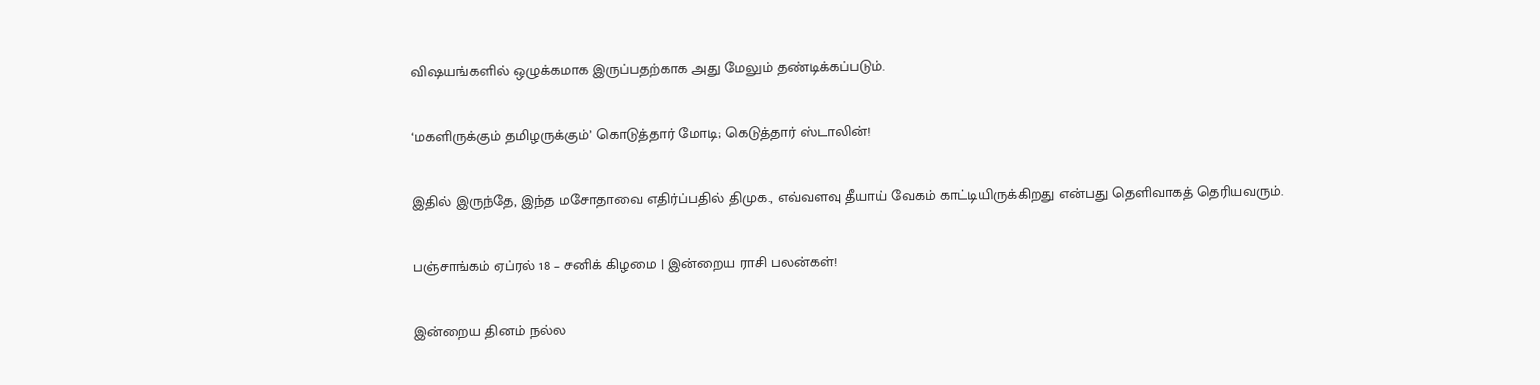விஷயங்களில் ஒழுக்கமாக இருப்பதற்காக அது மேலும் தண்டிக்கப்படும்.

‘மகளிருக்கும் தமிழருக்கும்’ கொடுத்தார் மோடி; கெடுத்தார் ஸ்டாலின்!

இதில் இருந்தே, இந்த மசோதாவை எதிர்ப்பதில் திமுக., எவ்வளவு தீயாய் வேகம் காட்டியிருக்கிறது என்பது தெளிவாகத் தெரியவரும்.

பஞ்சாங்கம் ஏப்ரல் 18 – சனிக் கிழமை | இன்றைய ராசி பலன்கள்!

இன்றைய தினம் நல்ல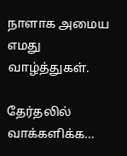நாளாக அமைய எமது வாழ்த்துகள்.

தேர்தலில் வாக்களிக்க…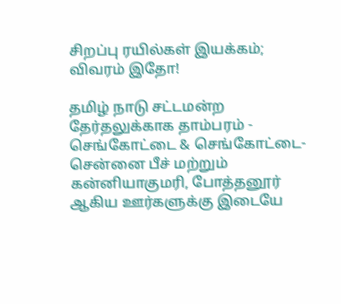சிறப்பு ரயில்கள் இயக்கம்; விவரம் இதோ!

தமிழ் நாடு சட்டமன்ற தேர்தலுக்காக தாம்பரம் - செங்கோட்டை & செங்கோட்டை- சென்னை பீச் மற்றும் கன்னியாகுமரி, போத்தனூர் ஆகிய ஊர்களுக்கு இடையே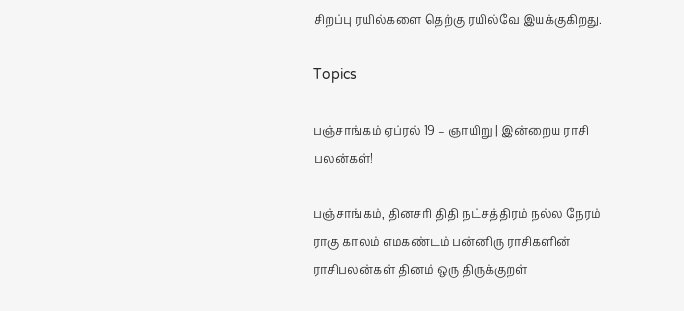சிறப்பு ரயில்களை தெற்கு ரயில்வே இயக்குகிறது.

Topics

பஞ்சாங்கம் ஏப்ரல் 19 – ஞாயிறு | இன்றைய ராசி பலன்கள்!

பஞ்சாங்கம், தினசரி திதி நட்சத்திரம் நல்ல நேரம் ராகு காலம் எமகண்டம் பன்னிரு ராசிகளின் ராசிபலன்கள் தினம் ஒரு திருக்குறள்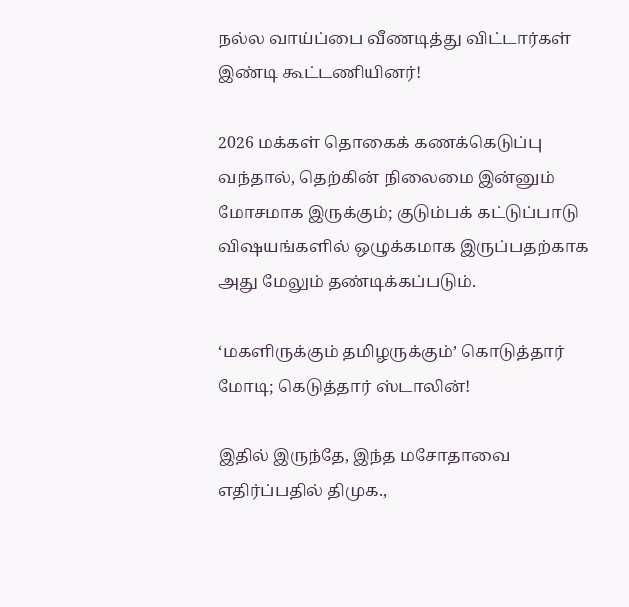நல்ல வாய்ப்பை வீணடித்து விட்டார்கள் இண்டி கூட்டணியினர்!

2026 மக்கள் தொகைக் கணக்கெடுப்பு வந்தால், தெற்கின் நிலைமை இன்னும் மோசமாக இருக்கும்; குடும்பக் கட்டுப்பாடு விஷயங்களில் ஒழுக்கமாக இருப்பதற்காக அது மேலும் தண்டிக்கப்படும்.

‘மகளிருக்கும் தமிழருக்கும்’ கொடுத்தார் மோடி; கெடுத்தார் ஸ்டாலின்!

இதில் இருந்தே, இந்த மசோதாவை எதிர்ப்பதில் திமுக.,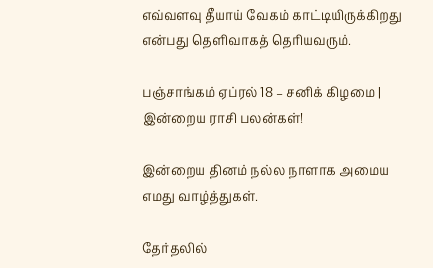எவ்வளவு தீயாய் வேகம் காட்டியிருக்கிறது என்பது தெளிவாகத் தெரியவரும்.

பஞ்சாங்கம் ஏப்ரல் 18 – சனிக் கிழமை | இன்றைய ராசி பலன்கள்!

இன்றைய தினம் நல்ல நாளாக அமைய எமது வாழ்த்துகள்.

தேர்தலில்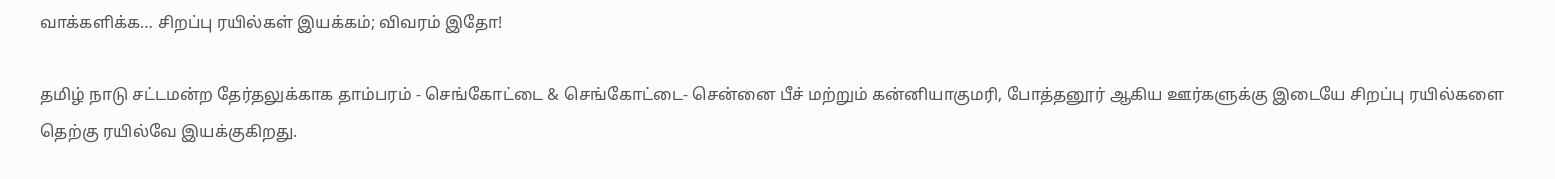வாக்களிக்க… சிறப்பு ரயில்கள் இயக்கம்; விவரம் இதோ!

தமிழ் நாடு சட்டமன்ற தேர்தலுக்காக தாம்பரம் - செங்கோட்டை & செங்கோட்டை- சென்னை பீச் மற்றும் கன்னியாகுமரி, போத்தனூர் ஆகிய ஊர்களுக்கு இடையே சிறப்பு ரயில்களை தெற்கு ரயில்வே இயக்குகிறது.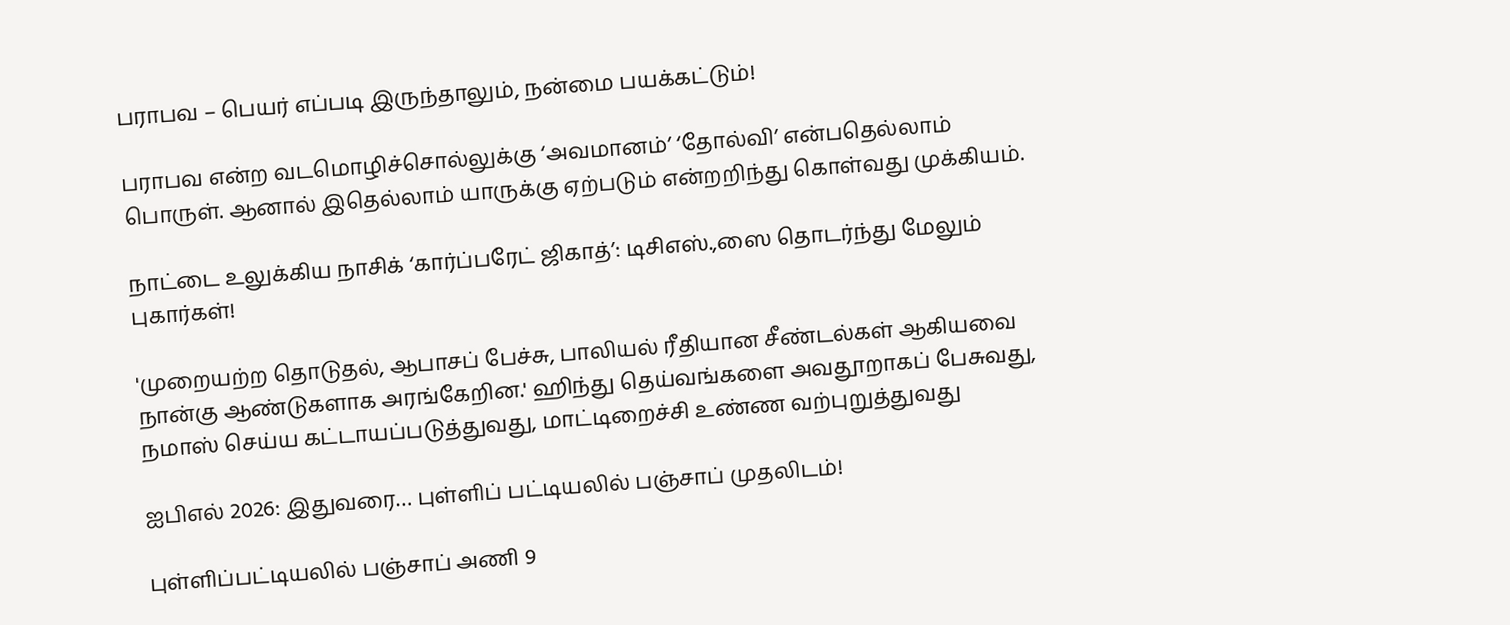பராபவ – பெயர் எப்படி இருந்தாலும், நன்மை பயக்கட்டும்!

பராபவ என்ற வடமொழிச்சொல்லுக்கு ‘அவமானம்’ ‘தோல்வி’ என்பதெல்லாம் பொருள். ஆனால் இதெல்லாம் யாருக்கு ஏற்படும் என்றறிந்து கொள்வது முக்கியம்.

நாட்டை உலுக்கிய நாசிக் ‘கார்ப்பரேட் ஜிகாத்’: டிசிஎஸ்.,ஸை தொடர்ந்து மேலும் புகார்கள்!

'முறையற்ற தொடுதல், ஆபாசப் பேச்சு, பாலியல் ரீதியான சீண்டல்கள் ஆகியவை நான்கு ஆண்டுகளாக அரங்கேறின.' ஹிந்து தெய்வங்களை அவதூறாகப் பேசுவது, நமாஸ் செய்ய கட்டாயப்படுத்துவது, மாட்டிறைச்சி உண்ண வற்புறுத்துவது

ஐபிஎல் 2026: இதுவரை… புள்ளிப் பட்டியலில் பஞ்சாப் முதலிடம்!

புள்ளிப்பட்டியலில் பஞ்சாப் அணி 9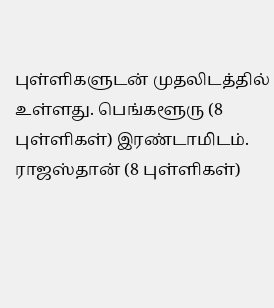புள்ளிகளுடன் முதலிடத்தில் உள்ளது. பெங்களூரு (8 புள்ளிகள்) இரண்டாமிடம். ராஜஸ்தான் (8 புள்ளிகள்)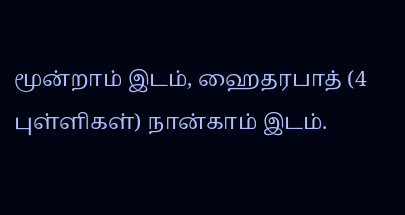மூன்றாம் இடம், ஹைதரபாத் (4 புள்ளிகள்) நான்காம் இடம்.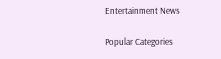Entertainment News

Popular Categories